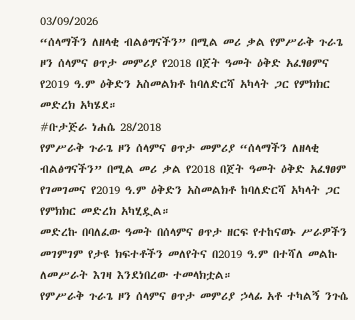03/09/2026
“ሰላማችን ለዘላቂ ብልፅግናችን” በሚል መሪ ቃል የምሥራቅ ጉራጌ ዞን ሰላምና ፀጥታ መምሪያ የ2018 በጀት ዓመት ዕቅድ አፈፃፀምና የ2019 ዓ.ም ዕቅድን አስመልክቶ ከባለድርሻ አካላት ጋር የምክክር መድረክ አካሄደ።
#ቡታጅራ ነሐሴ 28/2018
የምሥራቅ ጉራጌ ዞን ሰላምና ፀጥታ መምሪያ “ሰላማችን ለዘላቂ ብልፅግናችን” በሚል መሪ ቃል የ2018 በጀት ዓመት ዕቅድ አፈፃፀም የገመገመና የ2019 ዓ.ም ዕቅድን አስመልክቶ ከባለድርሻ አካላት ጋር የምክክር መድረክ አካሂዷል።
መድረኩ በባለፈው ዓመት በሰላምና ፀጥታ ዘርፍ የተከናወኑ ሥራዎችን መገምገም የታዩ ክፍተቶችን መለየትና በ2019 ዓ.ም በተሻለ መልኩ ለመሥራት እገዛ እንደነበረው ተመላክቷል።
የምሥራቅ ጉራጌ ዞን ሰላምና ፀጥታ መምሪያ ኃላፊ አቶ ተካልኝ ንጉሴ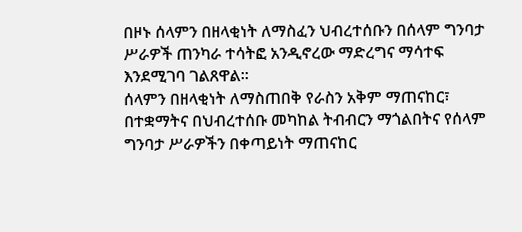በዞኑ ሰላምን በዘላቂነት ለማስፈን ህብረተሰቡን በሰላም ግንባታ ሥራዎች ጠንካራ ተሳትፎ አንዲኖረው ማድረግና ማሳተፍ እንደሚገባ ገልጸዋል።
ሰላምን በዘላቂነት ለማስጠበቅ የራስን አቅም ማጠናከር፣ በተቋማትና በህብረተሰቡ መካከል ትብብርን ማጎልበትና የሰላም ግንባታ ሥራዎችን በቀጣይነት ማጠናከር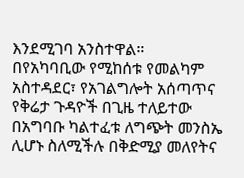እንደሚገባ አንስተዋል።
በየአካባቢው የሚከሰቱ የመልካም አስተዳደር፣ የአገልግሎት አሰጣጥና የቅሬታ ጉዳዮች በጊዜ ተለይተው በአግባቡ ካልተፈቱ ለግጭት መንስኤ ሊሆኑ ስለሚችሉ በቅድሚያ መለየትና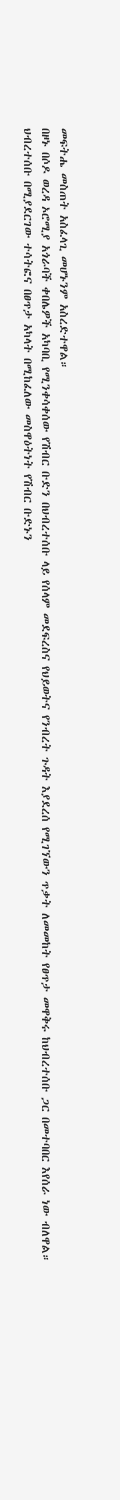መፍትሔ መስጠት አስፈላጊ መሆኑንም አስረድተዋል።
በዞኑ በሶዶ ወረዳ ኦሮሚያ አጎራባች ቀበሌዎች አካባቢ የሚንቀሳቀሰው የሽብር ቡድን በህብረተሰቡ ላይ የሰላም መደፍረስና የህይወትና የንብረት ጉዳት እያደረሰ የሚገኘውን ጥቃት ለመመከት የፀጥታ መዋቅሩ ከህብረተሰቡ ጋር በመተባበር እየሰራ ነው ብለዋል።
ህብረተሰቡ በሚያደርገው ተሳትፎና በፀጥታ አካላት በሚከፈለው መስዋዕትነት የሽብር ቡድኑን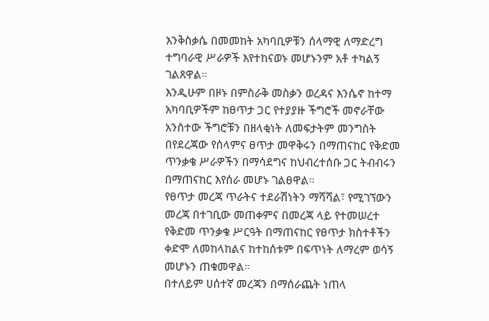እንቅስቃሴ በመመከት አካባቢዎቹን ሰላማዊ ለማድረግ ተግባራዊ ሥራዎች እየተከናወኑ መሆኑንም አቶ ተካልኝ ገልጸዋል።
እንዲሁም በዞኑ በምስራቅ መስቃን ወረዳና እንሴኖ ከተማ አካባቢዎችም ከፀጥታ ጋር የተያያዙ ችግሮች መኖራቸው አንስተው ችግሮቹን በዘላቂነት ለመፍታትም መንግስት በየደረጃው የሰላምና ፀጥታ መዋቅሩን በማጠናከር የቅድመ ጥንቃቄ ሥራዎችን በማሳደግና ከህብረተሰቡ ጋር ትብብሩን በማጠናከር እየሰራ መሆኑ ገልፀዋል።
የፀጥታ መረጃ ጥራትና ተደራሽነትን ማሻሻል፣ የሚገኘውን መረጃ በተገቢው መጠቀምና በመረጃ ላይ የተመሠረተ የቅድመ ጥንቃቄ ሥርዓት በማጠናከር የፀጥታ ክስተቶችን ቀድሞ ለመከላከልና ከተከሰቱም በፍጥነት ለማረም ወሳኝ መሆኑን ጠቁመዋል።
በተለይም ሀሰተኛ መረጃን በማሰራጨት ነጠላ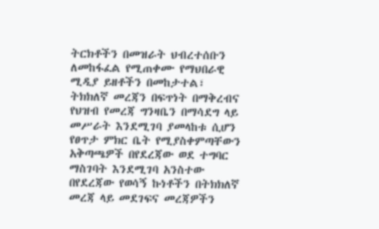ትርክቶችን በመዝራት ህብረተሰቡን ለመከፋፈል የሚጠቀሙ የማህበራዊ ሚዲያ ይዘቶችን በመከታተል፣ ትክክለኛ መረጃን በፍጥነት በማቅረብና የህዝብ የመረጃ ግንዛቤን በማሳደግ ላይ መሥራት እንደሚገባ ያመላከቱ ሲሆን የፀጥታ ምክር ቤት የሚያስቀምጣቸውን አቅጣጫዎች በየደረጃው ወደ ተግባር ማስገባት እንደሚገባ አንስተው በየደረጃው የወሳኝ ኩነቶችን በትክክለኛ መረጃ ላይ መደገፍና መረጃዎችን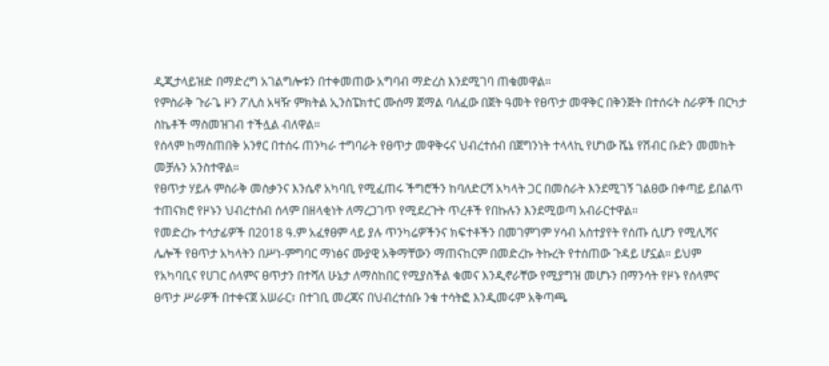ዲጂታላይዝድ በማድረግ አገልግሎቱን በተቀመጠው አግባብ ማድረስ እንደሚገባ ጠቁመዋል።
የምስራቅ ጉራጌ ዞን ፖሊስ አዛዥ ምክትል ኢንስፔክተር ሙሰማ ጀማል ባለፈው በጀት ዓመት የፀጥታ መዋቅር በቅንጅት በተሰሩት ስራዎች በርካታ ስኬቶች ማስመዝገብ ተችሏል ብለዋል።
የሰላም ከማስጠበቅ አንፃር በተሰሩ ጠንካራ ተግባራት የፀጥታ መዋቅሩና ህብረተሰብ በጀግንነት ተላላኪ የሆነው ሼኔ የሽብር ቡድን መመከት መቻሉን አንስተዋል።
የፀጥታ ሃይሉ ምስራቅ መስቃንና እንሴኖ አካባቢ የሚፈጠሩ ችግሮችን ከባለድርሻ አካላት ጋር በመስራት እንደሚገኝ ገልፀው በቀጣይ ይበልጥ ተጠናክሮ የዞኑን ህብረተሰብ ሰላም በዘላቂነት ለማረጋገጥ የሚደረጉት ጥረቶች የበኩሉን እንደሚወጣ አብራርተዋል።
የመድረኩ ተሳታፊዎች በ2018 ዓ.ም አፈፃፀም ላይ ያሉ ጥንካሬዎችንና ክፍተቶችን በመገምገም ሃሳብ አስተያየት የሰጡ ሲሆን የሚሊሻና ሌሎች የፀጥታ አካላትን በሥነ-ምግባር ማነፅና ሙያዊ አቅማቸውን ማጠናከርም በመድረኩ ትኩረት የተሰጠው ጉዳይ ሆኗል። ይህም የአካባቢና የሀገር ሰላምና ፀጥታን በተሻለ ሁኔታ ለማስከበር የሚያስችል ቁመና እንዲኖራቸው የሚያግዝ መሆኑን በማንሳት የዞኑ የሰላምና ፀጥታ ሥራዎች በተቀናጀ አሠራር፣ በተገቢ መረጃና በህብረተሰቡ ንቁ ተሳትፎ እንዲመሩም አቅጣጫ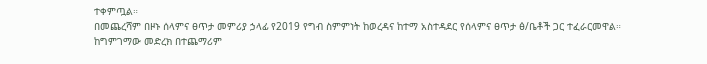ተቀምጧል።
በመጨረሻም በዞኑ ሰላምና ፀጥታ መምሪያ ኃላፊ የ2019 የግብ ስምምነት ከወረዳና ከተማ አስተዳደር የሰላምና ፀጥታ ፅ/ቤቶች ጋር ተፈራርመዋል።
ከግምገማው መድረክ በተጨማሪም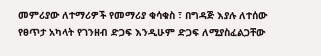መምሪያው ለተማሪዎች የመማሪያ ቁሳቁስ ፣ በግዳጅ እያሉ ለተሰው የፀጥታ አካላት የገንዘብ ድጋፍ እንዲሁም ድጋፍ ለሚያስፈልጋቸው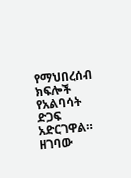የማህበረሰብ ክፍሎች የአልባሳት ድጋፍ አድርገዋል።
ዘገባው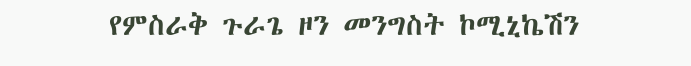የምስራቅ ጉራጌ ዞን መንግስት ኮሚኒኬሽን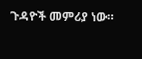ጉዳዮች መምሪያ ነው።